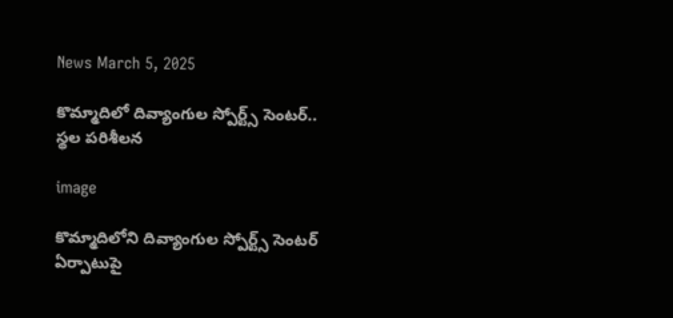News March 5, 2025

కొమ్మాదిలో దివ్యాంగుల స్పోర్ట్స్ సెంటర్.. స్థల పరిశీలన

image

కొమ్మాదిలోని దివ్యాంగుల స్పోర్ట్స్ సెంటర్ ఏర్పాటుపై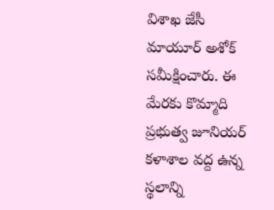విశాఖ జేసీ మాయూర్ అశోక్ సమీక్షించారు. ఈ మేరకు కొమ్మాది ప్రభుత్వ జూనియర్ కళాశాల వద్ద ఉన్న స్థలాన్ని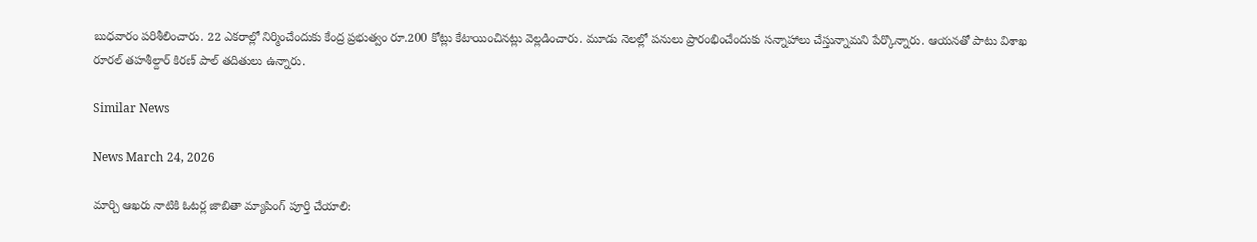బుధవారం పరిశీలించారు. 22 ఎకరాల్లో నిర్మించేందుకు కేంద్ర ప్రభుత్వం రూ.200 కోట్లు కేటాయించినట్లు వెల్లడించారు. మూడు నెలల్లో పనులు ప్రారంభించేందుకు సన్నాహాలు చేస్తున్నామని పేర్కొన్నారు. ఆయనతో పాటు విశాఖ రూరల్ తహశీల్దార్ కిరణ్ పాల్ తదితులు ఉన్నారు.

Similar News

News March 24, 2026

మార్చి ఆఖ‌రు నాటికి ఓట‌ర్ల జాబితా మ్యాపింగ్ పూర్తి చేయాలి: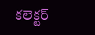కలెక్టర్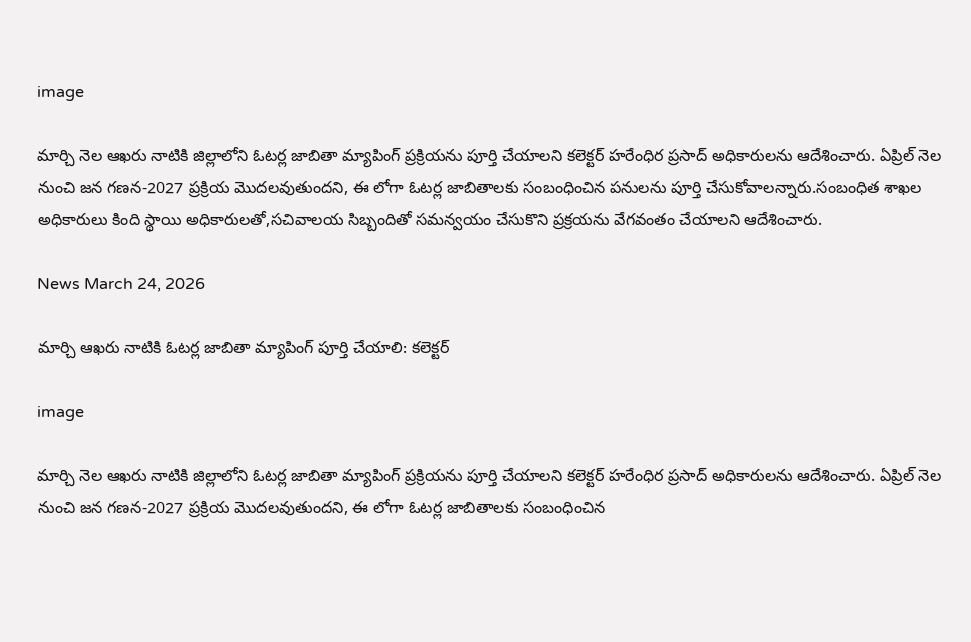image

మార్చి నెల ఆఖ‌రు నాటికి జిల్లాలోని ఓట‌ర్ల జాబితా మ్యాపింగ్ ప్ర‌క్రియ‌ను పూర్తి చేయాల‌ని క‌లెక్ట‌ర్ హ‌రేంధిర ప్ర‌సాద్ అధికారుల‌ను ఆదేశించారు. ఏప్రిల్ నెల నుంచి జ‌న గ‌ణ‌న-2027 ప్ర‌క్రియ మొద‌ల‌వుతుంద‌ని, ఈ లోగా ఓట‌ర్ల జాబితాల‌కు సంబంధించిన పనుల‌ను పూర్తి చేసుకోవాల‌న్నారు.సంబంధిత శాఖ‌ల అధికారులు కింది స్థాయి అధికారుల‌తో,స‌చివాల‌య సిబ్బందితో స‌మ‌న్వ‌యం చేసుకొని ప్ర‌క్ర‌య‌ను వేగ‌వంతం చేయాలని ఆదేశించారు.

News March 24, 2026

మార్చి ఆఖ‌రు నాటికి ఓట‌ర్ల జాబితా మ్యాపింగ్ పూర్తి చేయాలి: కలెక్టర్

image

మార్చి నెల ఆఖ‌రు నాటికి జిల్లాలోని ఓట‌ర్ల జాబితా మ్యాపింగ్ ప్ర‌క్రియ‌ను పూర్తి చేయాల‌ని క‌లెక్ట‌ర్ హ‌రేంధిర ప్ర‌సాద్ అధికారుల‌ను ఆదేశించారు. ఏప్రిల్ నెల నుంచి జ‌న గ‌ణ‌న-2027 ప్ర‌క్రియ మొద‌ల‌వుతుంద‌ని, ఈ లోగా ఓట‌ర్ల జాబితాల‌కు సంబంధించిన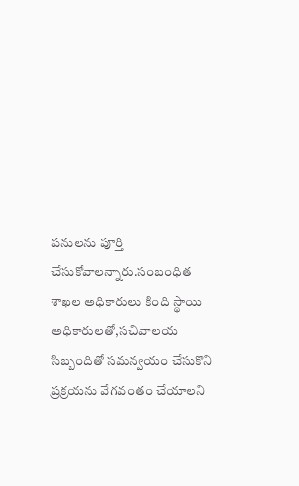పనుల‌ను పూర్తి చేసుకోవాల‌న్నారు.సంబంధిత శాఖ‌ల అధికారులు కింది స్థాయి అధికారుల‌తో,స‌చివాల‌య సిబ్బందితో స‌మ‌న్వ‌యం చేసుకొని ప్ర‌క్ర‌య‌ను వేగ‌వంతం చేయాలని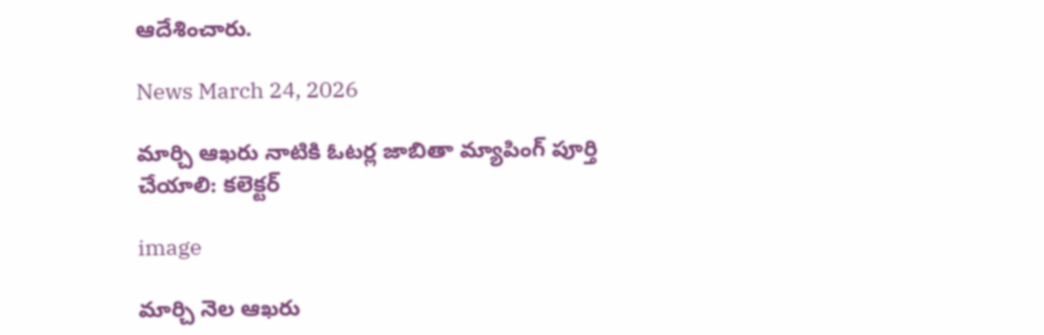ఆదేశించారు.

News March 24, 2026

మార్చి ఆఖ‌రు నాటికి ఓట‌ర్ల జాబితా మ్యాపింగ్ పూర్తి చేయాలి: కలెక్టర్

image

మార్చి నెల ఆఖ‌రు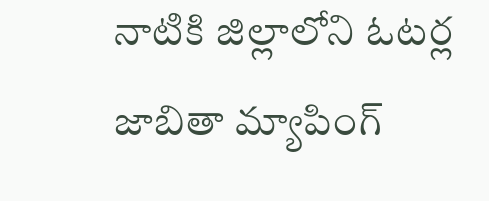నాటికి జిల్లాలోని ఓట‌ర్ల జాబితా మ్యాపింగ్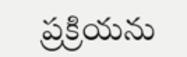ప్ర‌క్రియ‌ను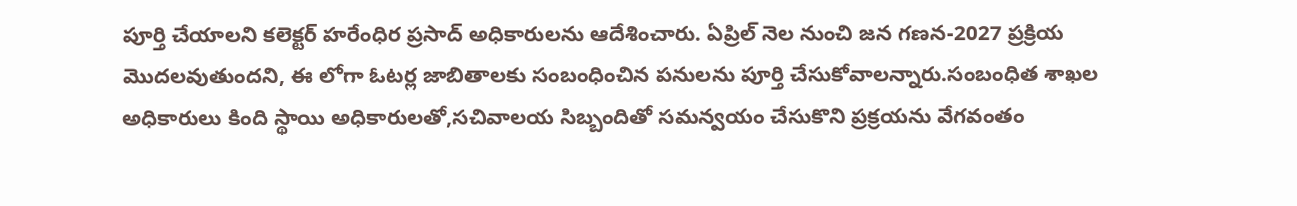పూర్తి చేయాల‌ని క‌లెక్ట‌ర్ హ‌రేంధిర ప్ర‌సాద్ అధికారుల‌ను ఆదేశించారు. ఏప్రిల్ నెల నుంచి జ‌న గ‌ణ‌న-2027 ప్ర‌క్రియ మొద‌ల‌వుతుంద‌ని, ఈ లోగా ఓట‌ర్ల జాబితాల‌కు సంబంధించిన పనుల‌ను పూర్తి చేసుకోవాల‌న్నారు.సంబంధిత శాఖ‌ల అధికారులు కింది స్థాయి అధికారుల‌తో,స‌చివాల‌య సిబ్బందితో స‌మ‌న్వ‌యం చేసుకొని ప్ర‌క్ర‌య‌ను వేగ‌వంతం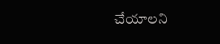చేయాలని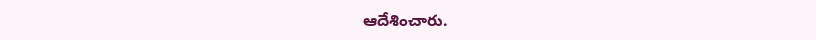ఆదేశించారు.